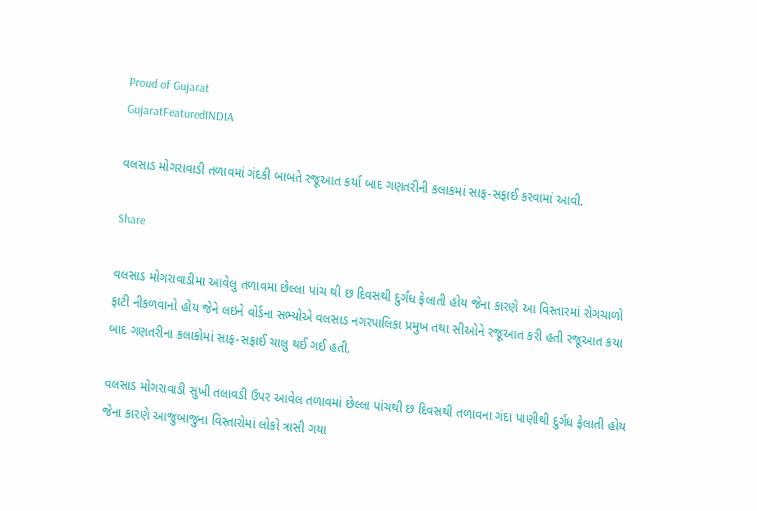Proud of Gujarat
GujaratFeaturedINDIA

વલસાડ મોગરાવાડી તળાવમાં ગંદકી બાબતે રજૂઆત કર્યા બાદ ગણતરીની કલાકમાં સાફ-સફાઈ કરવામાં આવી.

Share

વલસાડ મોગરાવાડીમા આવેલુ તળાવમા છેલ્લા પાંચ થી છ દિવસથી દુર્ગંધ ફેલાતી હોય જેના કારણે આ વિસ્તારમાં રોગચાળો ફાટી નીકળવાનો હોય જેને લઇને વોર્ડના સભ્યોએ વલસાડ નગરપાલિકા પ્રમુખ તથા સીઓને રજૂઆત કરી હતી રજૂઆત કયા બાદ ગણતરીના કલાકોમાં સાફ-સફાઈ ચાલુ થઈ ગઈ હતી.

વલસાડ મોગરાવાડી સુખી તલાવડી ઉપર આવેલ તળાવમાં છેલ્લા પાંચથી છ દિવસથી તળાવના ગંદા પાણીથી દુર્ગંધ ફેલાતી હોય જેના કારણે આજુબાજુના વિસ્તારોમાં લોકો ત્રાસી ગયા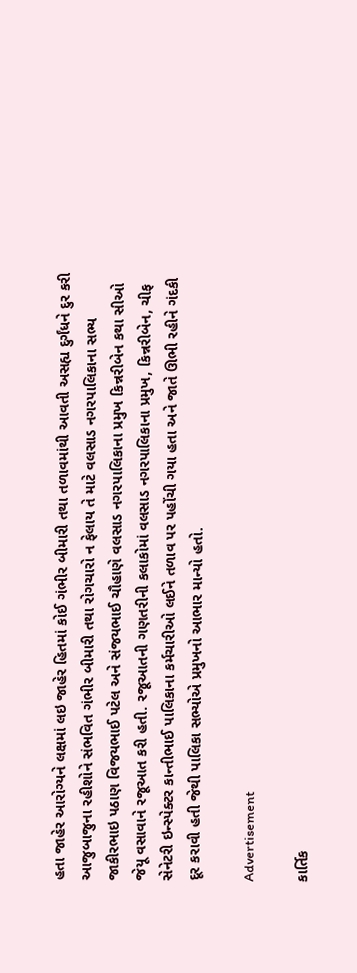હતા જાહેર આરોગ્યને લક્ષમાં લઇ જાહેર હિતમાં કોઈ ગંભીર બીમારી તથા તળાવમાંથી આવતી અસહ્ય દુર્ગંધને દુર કરી આજુબાજુના રહીશોને સંભવિત ગંભીર બીમારી તથા રોગચારો ન ફેલાય તે માટે વલસાડ નગરપાલિકાના સભ્ય જાકીરભાઇ પઠાણ વિજયભાઈ પટેલ અને સંજયભાઈ ચૌહાણે વલસાડ નગરપાલિકાના પ્રમુખ કિન્નરીબેન કથા સીઓ જેયૂ વસાવાને રજૂઆત કરી હતી. રજૂઆતની ગણતરીની કલાકોમાં વલસાડ નગરપાલિકાના પ્રમુખ, કિન્નરીબેન, ચીફ સેનેટરી ઇન્સ્પેક્ટર કાન્તીભાઈ પાલિકાના કર્મચારીઓ લઈને તળાવ પર પહોંચી ગયા હતા અને જાતે ઊભી રહીને ગંદકી દૂર કરાવી હતી જેથી પાલિકા સભ્યોએ પ્રમુખનો આભાર માન્યો હતો.

Advertisement

કાર્તિક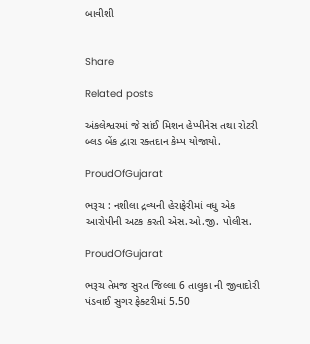બાવીશી


Share

Related posts

અંકલેશ્વરમાં જે સાંઈ મિશન હેપ્પીનેસ તથા રોટરી બ્લડ બેંક દ્વારા રક્તદાન કેમ્પ યોજાયો.

ProudOfGujarat

ભરૂચ : નશીલા દ્રવ્યની હેરાફેરીમાં વધુ એક આરોપીની અટક કરતી એસ.ઓ.જી. પોલીસ.

ProudOfGujarat

ભરૂચ તેમજ સુરત જિલ્લા 6 તાલુકા ની જીવાદોરી પંડવાઈ સુગર ફેક્ટરીમાં 5.50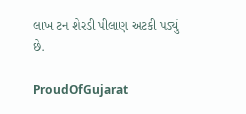લાખ ટન શેરડી પીલાણ અટકી પડ્યું છે.

ProudOfGujarat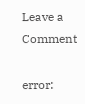Leave a Comment

error: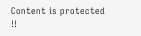Content is protected !!